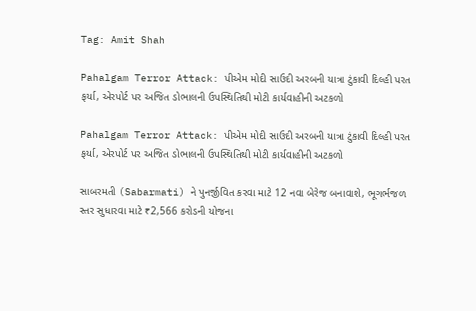Tag: Amit Shah

Pahalgam Terror Attack: પીએમ મોદી સાઉદી અરબની યાત્રા ટુંકાવી દિલ્હી પરત ફર્યા, એરપોર્ટ પર અજિત ડોભાલની ઉપસ્થિતિથી મોટી કાર્યવાહીની અટકળો

Pahalgam Terror Attack: પીએમ મોદી સાઉદી અરબની યાત્રા ટુંકાવી દિલ્હી પરત ફર્યા, એરપોર્ટ પર અજિત ડોભાલની ઉપસ્થિતિથી મોટી કાર્યવાહીની અટકળો

સાબરમતી (Sabarmati) ને પુનર્જીવિત કરવા માટે 12 નવા બેરેજ બનાવાશે, ભૂગર્ભજળ સ્તર સુધારવા માટે ₹2,566 કરોડની યોજના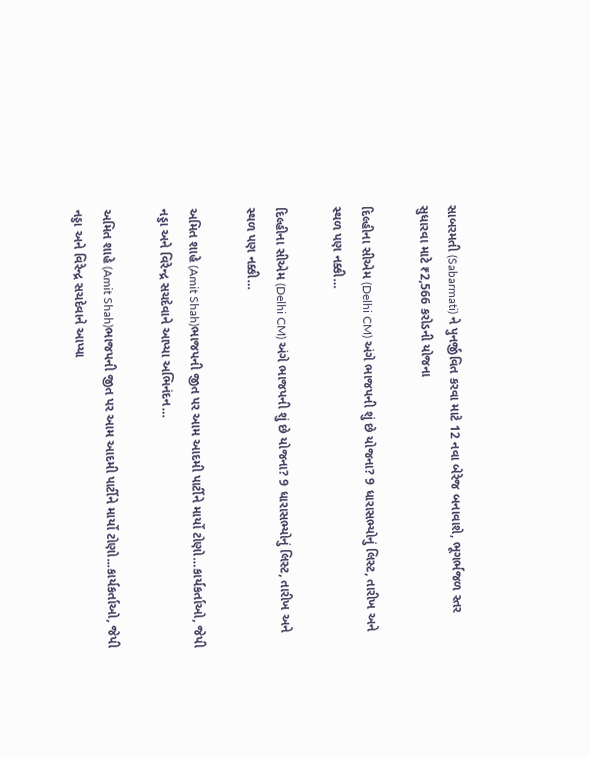સાબરમતી (Sabarmati) ને પુનર્જીવિત કરવા માટે 12 નવા બેરેજ બનાવાશે, ભૂગર્ભજળ સ્તર સુધારવા માટે ₹2,566 કરોડની યોજના

દિલ્હીના સીએમ (Delhi CM) અંગે ભાજપની શું છે યોજના? 9 ધારાસભ્યોનું લિસ્ટ, તારીખ અને સ્થળ પણ નક્કી…

દિલ્હીના સીએમ (Delhi CM) અંગે ભાજપની શું છે યોજના? 9 ધારાસભ્યોનું લિસ્ટ, તારીખ અને સ્થળ પણ નક્કી…

અમિત શાહે (Amit Shah)ભાજપની જીત પર આમ આદમી પાર્ટીને માર્યો ટોણો…કાર્યકર્તાઓ, જેપી નડ્ડા અને વિરેન્દ્ર સચદેવાને આપ્યા અભિનંદન…

અમિત શાહે (Amit Shah)ભાજપની જીત પર આમ આદમી પાર્ટીને માર્યો ટોણો...કાર્યકર્તાઓ, જેપી નડ્ડા અને વિરેન્દ્ર સચદેવાને આપ્યા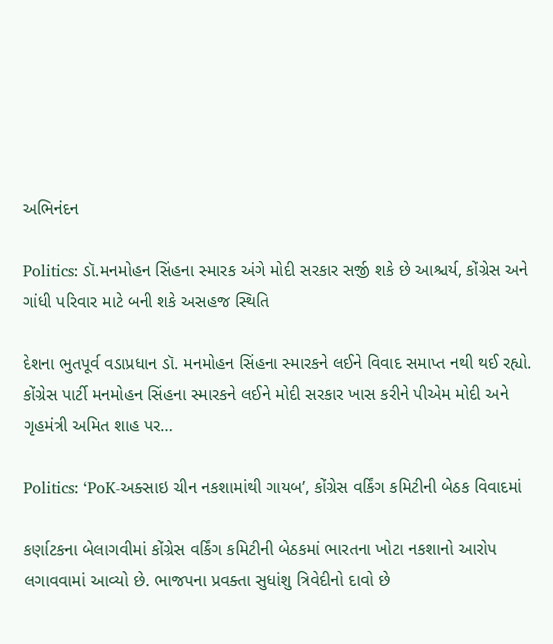અભિનંદન

Politics: ડૉ.મનમોહન સિંહના સ્મારક અંગે મોદી સરકાર સર્જી શકે છે આશ્ચર્ય, કોંગ્રેસ અને ગાંધી પરિવાર માટે બની શકે અસહજ સ્થિતિ

દેશના ભુતપૂર્વ વડાપ્રધાન ડૉ. મનમોહન સિંહના સ્મારકને લઈને વિવાદ સમાપ્ત નથી થઈ રહ્યો. કોંગ્રેસ પાર્ટી મનમોહન સિંહના સ્મારકને લઈને મોદી સરકાર ખાસ કરીને પીએમ મોદી અને ગૃહમંત્રી અમિત શાહ પર…

Politics: ‘PoK-અક્સાઇ ચીન નકશામાંથી ગાયબ’, કોંગ્રેસ વર્કિંગ કમિટીની બેઠક વિવાદમાં

કર્ણાટકના બેલાગવીમાં કોંગ્રેસ વર્કિંગ કમિટીની બેઠકમાં ભારતના ખોટા નકશાનો આરોપ લગાવવામાં આવ્યો છે. ભાજપના પ્રવક્તા સુધાંશુ ત્રિવેદીનો દાવો છે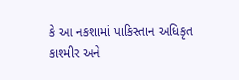કે આ નકશામાં પાકિસ્તાન અધિકૃત કાશ્મીર અને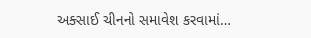અક્સાઈ ચીનનો સમાવેશ કરવામાં…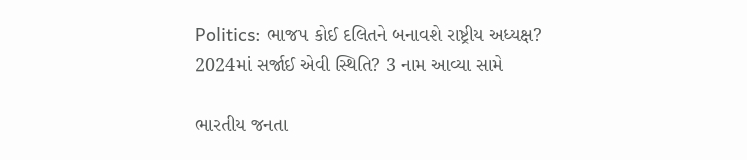Politics: ભાજપ કોઈ દલિતને બનાવશે રાષ્ટ્રીય અધ્યક્ષ? 2024માં સર્જાઈ એવી સ્થિતિ? 3 નામ આવ્યા સામે

ભારતીય જનતા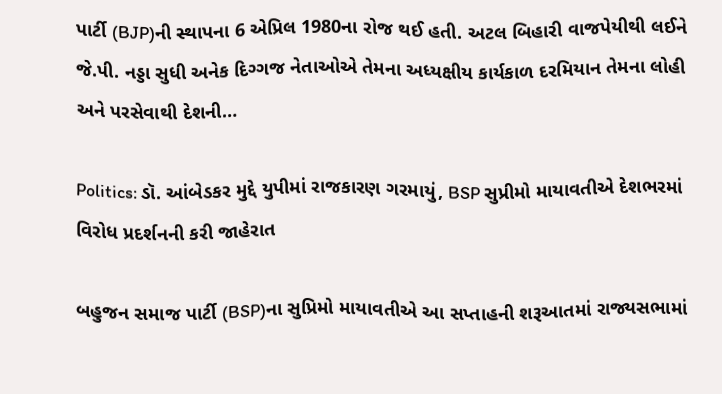પાર્ટી (BJP)ની સ્થાપના 6 એપ્રિલ 1980ના રોજ થઈ હતી. અટલ બિહારી વાજપેયીથી લઈને જે.પી. નડ્ડા સુધી અનેક દિગ્ગજ નેતાઓએ તેમના અધ્યક્ષીય કાર્યકાળ દરમિયાન તેમના લોહી અને પરસેવાથી દેશની…

Politics: ડૉ. આંબેડકર મુદ્દે યુપીમાં રાજકારણ ગરમાયું, BSP સુપ્રીમો માયાવતીએ દેશભરમાં વિરોધ પ્રદર્શનની કરી જાહેરાત

બહુજન સમાજ પાર્ટી (BSP)ના સુપ્રિમો માયાવતીએ આ સપ્તાહની શરૂઆતમાં રાજ્યસભામાં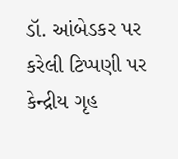ડૉ. આંબેડકર પર કરેલી ટિપ્પણી પર કેન્દ્રીય ગૃહ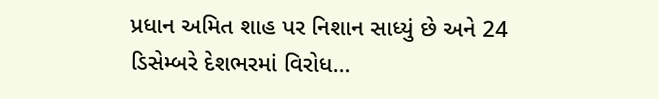પ્રધાન અમિત શાહ પર નિશાન સાધ્યું છે અને 24 ડિસેમ્બરે દેશભરમાં વિરોધ…